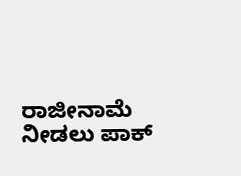ರಾಜೀನಾಮೆ ನೀಡಲು ಪಾಕ್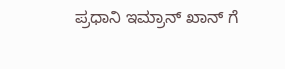ಪ್ರಧಾನಿ ಇಮ್ರಾನ್‌ ಖಾನ್‌ ಗೆ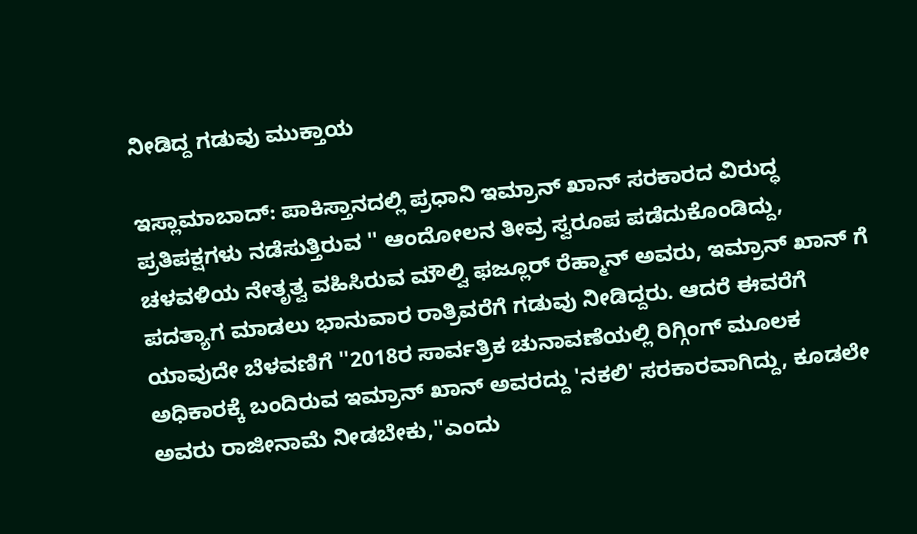ನೀಡಿದ್ದ ಗಡುವು ಮುಕ್ತಾಯ

ಇಸ್ಲಾಮಾಬಾದ್‌: ಪಾಕಿಸ್ತಾನದಲ್ಲಿ ಪ್ರಧಾನಿ ಇಮ್ರಾನ್‌ ಖಾನ್‌ ಸರಕಾರದ ವಿರುದ್ಧ ಪ್ರತಿಪಕ್ಷಗಳು ನಡೆಸುತ್ತಿರುವ '' ಆಂದೋಲನ ತೀವ್ರ ಸ್ವರೂಪ ಪಡೆದುಕೊಂಡಿದ್ದು, ಚಳವಳಿಯ ನೇತೃತ್ವ ವಹಿಸಿರುವ ಮೌಲ್ವಿ ಫಜ್ಲೂರ್‌ ರೆಹ್ಮಾನ್‌ ಅವರು, ಇಮ್ರಾನ್‌ ಖಾನ್‌ ಗೆ ಪದತ್ಯಾಗ ಮಾಡಲು ಭಾನುವಾರ ರಾತ್ರಿವರೆಗೆ ಗಡುವು ನೀಡಿದ್ದರು. ಆದರೆ ಈವರೆಗೆ ಯಾವುದೇ ಬೆಳವಣಿಗೆ ''2018ರ ಸಾರ್ವತ್ರಿಕ ಚುನಾವಣೆಯಲ್ಲಿ ರಿಗ್ಗಿಂಗ್‌ ಮೂಲಕ ಅಧಿಕಾರಕ್ಕೆ ಬಂದಿರುವ ಇಮ್ರಾನ್‌ ಖಾನ್‌ ಅವರದ್ದು 'ನಕಲಿ' ಸರಕಾರವಾಗಿದ್ದು, ಕೂಡಲೇ ಅವರು ರಾಜೀನಾಮೆ ನೀಡಬೇಕು,''ಎಂದು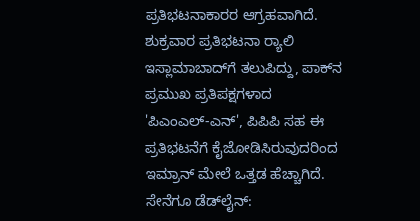ಪ್ರತಿಭಟನಾಕಾರರ ಆಗ್ರಹವಾಗಿದೆ. ಶುಕ್ರವಾರ ಪ್ರತಿಭಟನಾ ರ‍್ಯಾಲಿ ಇಸ್ಲಾಮಾಬಾದ್‌ಗೆ ತಲುಪಿದ್ದು, ಪಾಕ್‌ನ ಪ್ರಮುಖ ಪ್ರತಿಪಕ್ಷಗಳಾದ 'ಪಿಎಂಎಲ್‌-ಎನ್‌', ಪಿಪಿಪಿ ಸಹ ಈ ಪ್ರತಿಭಟನೆಗೆ ಕೈಜೋಡಿಸಿರುವುದರಿಂದ ಇಮ್ರಾನ್‌ ಮೇಲೆ ಒತ್ತಡ ಹೆಚ್ಚಾಗಿದೆ. ಸೇನೆಗೂ ಡೆಡ್‌ಲೈನ್‌: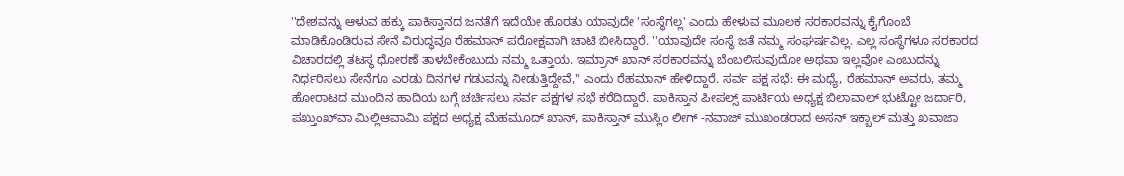''ದೇಶವನ್ನು ಆಳುವ ಹಕ್ಕು ಪಾಕಿಸ್ತಾನದ ಜನತೆಗೆ ಇದೆಯೇ ಹೊರತು ಯಾವುದೇ 'ಸಂಸ್ಥೆಗಲ್ಲ' ಎಂದು ಹೇಳುವ ಮೂಲಕ ಸರಕಾರವನ್ನು ಕೈಗೊಂಬೆ ಮಾಡಿಕೊಂಡಿರುವ ಸೇನೆ ವಿರುದ್ಧವೂ ರೆಹಮಾನ್‌ ಪರೋಕ್ಷವಾಗಿ ಚಾಟಿ ಬೀಸಿದ್ದಾರೆ. ''ಯಾವುದೇ ಸಂಸ್ಥೆ ಜತೆ ನಮ್ಮ ಸಂಘರ್ಷವಿಲ್ಲ. ಎಲ್ಲ ಸಂಸ್ಥೆಗಳೂ ಸರಕಾರದ ವಿಚಾರದಲ್ಲಿ ತಟಸ್ಥ ಧೋರಣೆ ತಾಳಬೇಕೆಂಬುದು ನಮ್ಮ ಒತ್ತಾಯ. ಇಮ್ರಾನ್‌ ಖಾನ್‌ ಸರಕಾರವನ್ನು ಬೆಂಬಲಿಸುವುದೋ ಅಥವಾ ಇಲ್ಲವೋ ಎಂಬುದನ್ನು ನಿರ್ಧರಿಸಲು ಸೇನೆಗೂ ಎರಡು ದಿನಗಳ ಗಡುವನ್ನು ನೀಡುತ್ತಿದ್ದೇವೆ,'' ಎಂದು ರೆಹಮಾನ್‌ ಹೇಳಿದ್ದಾರೆ. ಸರ್ವ ಪಕ್ಷ ಸಭೆ: ಈ ಮಧ್ಯೆ, ರೆಹಮಾನ್‌ ಅವರು, ತಮ್ಮ ಹೋರಾಟದ ಮುಂದಿನ ಹಾದಿಯ ಬಗ್ಗೆ ಚರ್ಚಿಸಲು ಸರ್ವ ಪಕ್ಷಗಳ ಸಭೆ ಕರೆದಿದ್ದಾರೆ. ಪಾಕಿಸ್ತಾನ ಪೀಪಲ್ಸ್‌ ಪಾರ್ಟಿಯ ಅಧ್ಯಕ್ಷ ಬಿಲಾವಾಲ್‌ ಭುಟ್ಟೋ ಜರ್ದಾರಿ, ಪಖ್ತುಂಖ್‌ವಾ ಮಿಲ್ಲಿಆವಾಮಿ ಪಕ್ಷದ ಅಧ್ಯಕ್ಷ ಮೆಹಮೂದ್‌ ಖಾನ್‌, ಪಾಕಿಸ್ತಾನ್‌ ಮುಸ್ಲಿಂ ಲೀಗ್‌ -ನವಾಜ್‌ ಮುಖಂಡರಾದ ಅಸನ್‌ ಇಕ್ಬಾಲ್‌ ಮತ್ತು ಖವಾಜಾ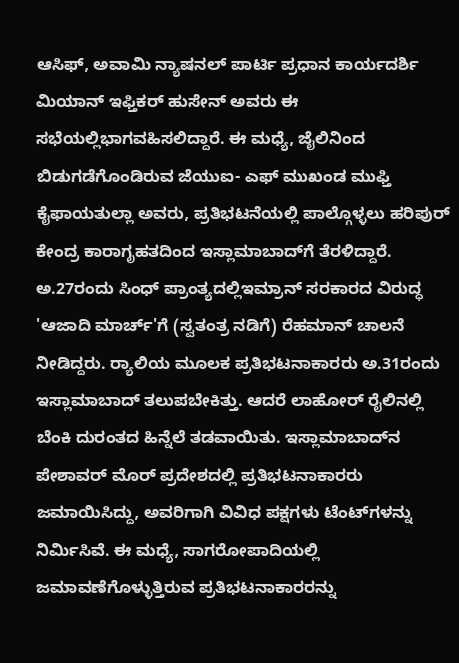ಆಸಿಫ್‌, ಅವಾಮಿ ನ್ಯಾಷನಲ್‌ ಪಾರ್ಟಿ ಪ್ರಧಾನ ಕಾರ್ಯದರ್ಶಿ ಮಿಯಾನ್‌ ಇಫ್ತಿಕರ್‌ ಹುಸೇನ್‌ ಅವರು ಈ ಸಭೆಯಲ್ಲಿಭಾಗವಹಿಸಲಿದ್ದಾರೆ. ಈ ಮಧ್ಯೆ, ಜೈಲಿನಿಂದ ಬಿಡುಗಡೆಗೊಂಡಿರುವ ಜೆಯುಐ- ಎಫ್‌ ಮುಖಂಡ ಮುಫ್ತಿ ಕೈಫಾಯತುಲ್ಲಾ ಅವರು, ಪ್ರತಿಭಟನೆಯಲ್ಲಿ ಪಾಲ್ಗೊಳ್ಳಲು ಹರಿಪುರ್‌ ಕೇಂದ್ರ ಕಾರಾಗೃಹತದಿಂದ ಇಸ್ಲಾಮಾಬಾದ್‌ಗೆ ತೆರಳಿದ್ದಾರೆ. ಅ.27ರಂದು ಸಿಂಧ್‌ ಪ್ರಾಂತ್ಯದಲ್ಲಿಇಮ್ರಾನ್‌ ಸರಕಾರದ ವಿರುದ್ಧ 'ಆಜಾದಿ ಮಾರ್ಚ್'ಗೆ (ಸ್ವತಂತ್ರ ನಡಿಗೆ) ರೆಹಮಾನ್‌ ಚಾಲನೆ ನೀಡಿದ್ದರು. ರ‍್ಯಾಲಿಯ ಮೂಲಕ ಪ್ರತಿಭಟನಾಕಾರರು ಅ.31ರಂದು ಇಸ್ಲಾಮಾಬಾದ್‌ ತಲುಪಬೇಕಿತ್ತು. ಆದರೆ ಲಾಹೋರ್‌ ರೈಲಿನಲ್ಲಿ ಬೆಂಕಿ ದುರಂತದ ಹಿನ್ನೆಲೆ ತಡವಾಯಿತು. ಇಸ್ಲಾಮಾಬಾದ್‌ನ ಪೇಶಾವರ್‌ ಮೊರ್‌ ಪ್ರದೇಶದಲ್ಲಿ ಪ್ರತಿಭಟನಾಕಾರರು ಜಮಾಯಿಸಿದ್ದು, ಅವರಿಗಾಗಿ ವಿವಿಧ ಪಕ್ಷಗಳು ಟೆಂಟ್‌ಗಳನ್ನು ನಿರ್ಮಿಸಿವೆ. ಈ ಮಧ್ಯೆ, ಸಾಗರೋಪಾದಿಯಲ್ಲಿ ಜಮಾವಣೆಗೊಳ್ಳುತ್ತಿರುವ ಪ್ರತಿಭಟನಾಕಾರರನ್ನು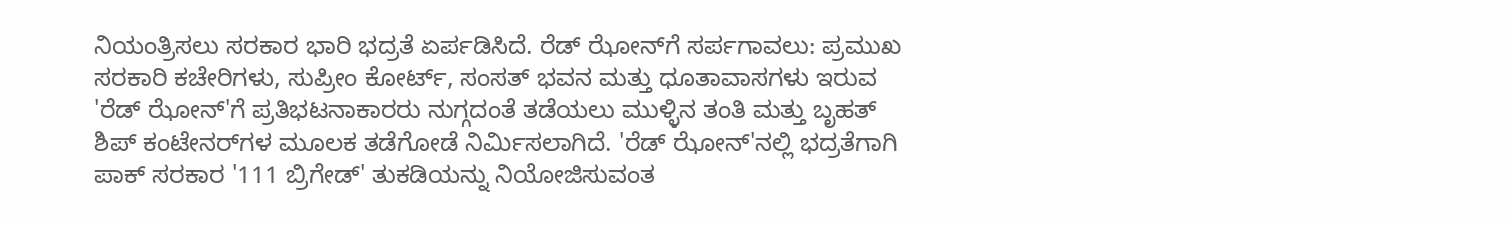ನಿಯಂತ್ರಿಸಲು ಸರಕಾರ ಭಾರಿ ಭದ್ರತೆ ಏರ್ಪಡಿಸಿದೆ. ರೆಡ್‌ ಝೋನ್‌ಗೆ ಸರ್ಪಗಾವಲು: ಪ್ರಮುಖ ಸರಕಾರಿ ಕಚೇರಿಗಳು, ಸುಪ್ರೀಂ ಕೋರ್ಟ್‌, ಸಂಸತ್‌ ಭವನ ಮತ್ತು ಧೂತಾವಾಸಗಳು ಇರುವ 'ರೆಡ್‌ ಝೋನ್‌'ಗೆ ಪ್ರತಿಭಟನಾಕಾರರು ನುಗ್ಗದಂತೆ ತಡೆಯಲು ಮುಳ್ಳಿನ ತಂತಿ ಮತ್ತು ಬೃಹತ್‌ ಶಿಪ್‌ ಕಂಟೇನರ್‌ಗಳ ಮೂಲಕ ತಡೆಗೋಡೆ ನಿರ್ಮಿಸಲಾಗಿದೆ. 'ರೆಡ್‌ ಝೋನ್‌'ನಲ್ಲಿ ಭದ್ರತೆಗಾಗಿ ಪಾಕ್‌ ಸರಕಾರ '111 ಬ್ರಿಗೇಡ್‌' ತುಕಡಿಯನ್ನು ನಿಯೋಜಿಸುವಂತ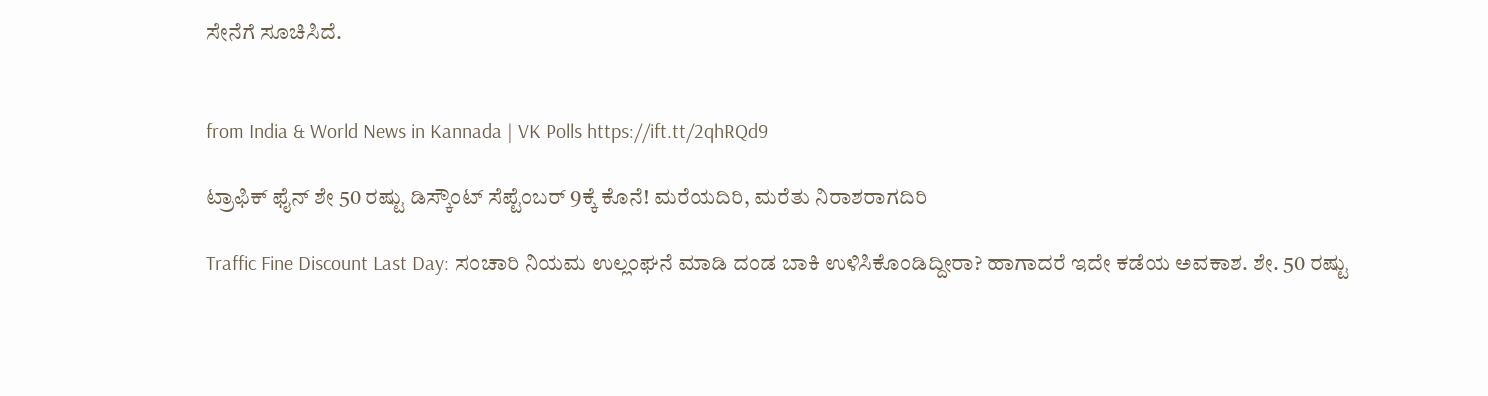ಸೇನೆಗೆ ಸೂಚಿಸಿದೆ.


from India & World News in Kannada | VK Polls https://ift.tt/2qhRQd9

ಟ್ರಾಫಿಕ್‌ ಫೈನ್‌ ಶೇ 50 ರಷ್ಟು ಡಿಸ್ಕೌಂಟ್‌ ಸೆಪ್ಟೆಂಬರ್‌ 9ಕ್ಕೆ ಕೊನೆ! ಮರೆಯದಿರಿ, ಮರೆತು ನಿರಾಶರಾಗದಿರಿ

Traffic Fine Discount Last Day: ಸಂಚಾರಿ ನಿಯಮ ಉಲ್ಲಂಘನೆ ಮಾಡಿ ದಂಡ ಬಾಕಿ ಉಳಿಸಿಕೊಂಡಿದ್ದೀರಾ? ಹಾಗಾದರೆ ಇದೇ ಕಡೆಯ ಅವಕಾಶ. ಶೇ. 50 ರಷ್ಟು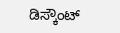ಡಿಸ್ಕೌಂಟ್‌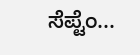ಸೆಪ್ಟೆಂ...